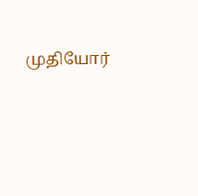முதியோர்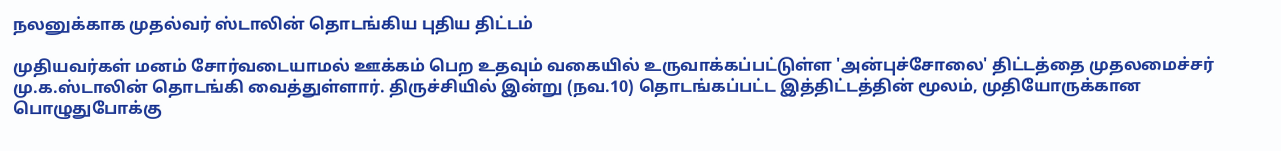நலனுக்காக முதல்வர் ஸ்டாலின் தொடங்கிய புதிய திட்டம்

முதியவர்கள் மனம் சோர்வடையாமல் ஊக்கம் பெற உதவும் வகையில் உருவாக்கப்பட்டுள்ள 'அன்புச்சோலை' திட்டத்தை முதலமைச்சர் மு.க.ஸ்டாலின் தொடங்கி வைத்துள்ளார். திருச்சியில் இன்று (நவ.10) தொடங்கப்பட்ட இத்திட்டத்தின் மூலம், முதியோருக்கான பொழுதுபோக்கு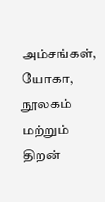அம்சங்கள், யோகா, நூலகம் மற்றும் திறன்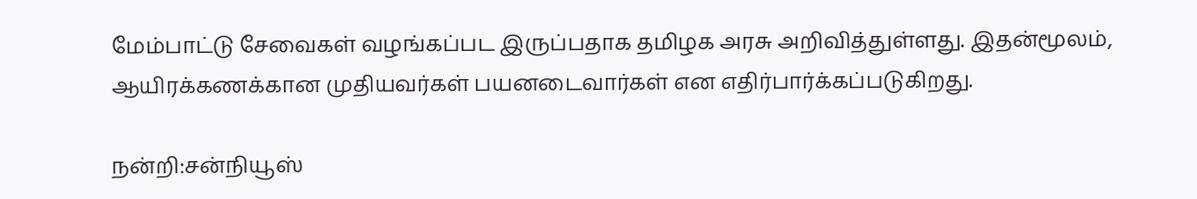மேம்பாட்டு சேவைகள் வழங்கப்பட இருப்பதாக தமிழக அரசு அறிவித்துள்ளது. இதன்மூலம், ஆயிரக்கணக்கான முதியவர்கள் பயனடைவார்கள் என எதிர்பார்க்கப்படுகிறது.

நன்றி:சன்நியூஸ்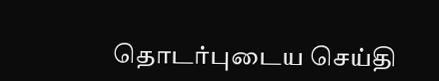தொடர்புடைய செய்தி